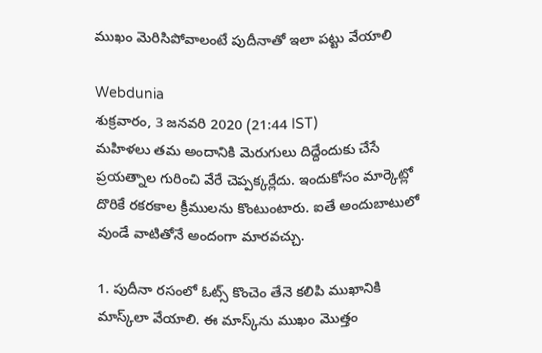ముఖం మెరిసిపోవాలంటే పుదీనాతో ఇలా పట్టు వేయాలి

Webdunia
శుక్రవారం, 3 జనవరి 2020 (21:44 IST)
మహిళలు తమ అందానికి మెరుగులు దిద్దేందుకు చేసే ప్రయత్నాల గురించి వేరే చెప్పక్కర్లేదు. ఇందుకోసం మార్కెట్లో దొరికే రకరకాల క్రీములను కొంటుంటారు. ఐతే అందుబాటులో వుండే వాటితోనే అందంగా మారవచ్చు.

1. పుదీనా రసంలో ఓట్స్ కొంచెం తేనె కలిపి ముఖానికి మాస్క్‌లా వేయాలి. ఈ మాస్క్‌ను ముఖం మొత్తం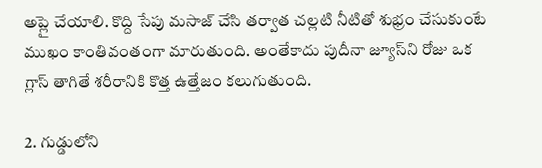అప్లై చేయాలి. కొద్ది సేపు మసాజ్ చేసి తర్వాత చల్లటి నీటితో శుభ్రం చేసుకుంటే ముఖం కాంతివంతంగా మారుతుంది. అంతేకాదు పుదీనా జ్యూస్‌ని రోజు ఒక గ్లాస్ తాగితే శరీరానికి కొత్త ఉత్తేజం కలుగుతుంది.

2. గుడ్డులోని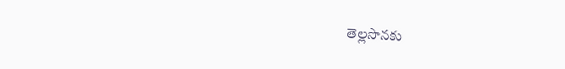తెల్లసొనకు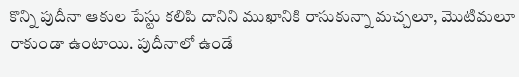కొన్ని పుదీనా ఆకుల పేస్టు కలిపి దానిని ముఖానికి రాసుకున్నా మచ్చలూ, మొటిమలూ రాకుండా ఉంటాయి. పుదీనాలో ఉండే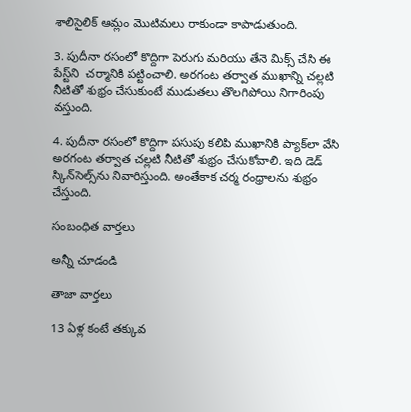శాలిసైలిక్‌ ఆమ్లం మొటిమలు రాకుండా కాపాడుతుంది.

3. పుదీనా రసంలో కొద్దిగా పెరుగు మరియు తేనె మిక్స్ చేసి ఈ పేస్ట్‌ని  చర్మానికి పట్టించాలి. అరగంట తర్వాత ముఖాన్ని చల్లటి నీటితో శుభ్రం చేసుకుంటే ముడుతలు తొలగిపోయి నిగారింపు వస్తుంది.

4. పుదీనా రసంలో కొద్దిగా పసుపు కలిపి ముఖానికి ప్యాక్‌లా వేసి అరగంట తర్వాత చల్లటి నీటితో శుభ్రం చేసుకోవాలి. ఇది డెడ్ స్కిన్‌సెల్స్‌ను నివారిస్తుంది. అంతేకాక చర్మ రంధ్రాలను శుభ్రం చేస్తుంది.

సంబంధిత వార్తలు

అన్నీ చూడండి

తాజా వార్తలు

13 ఏళ్ల కంటే తక్కువ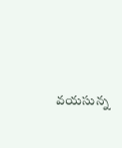వయసున్న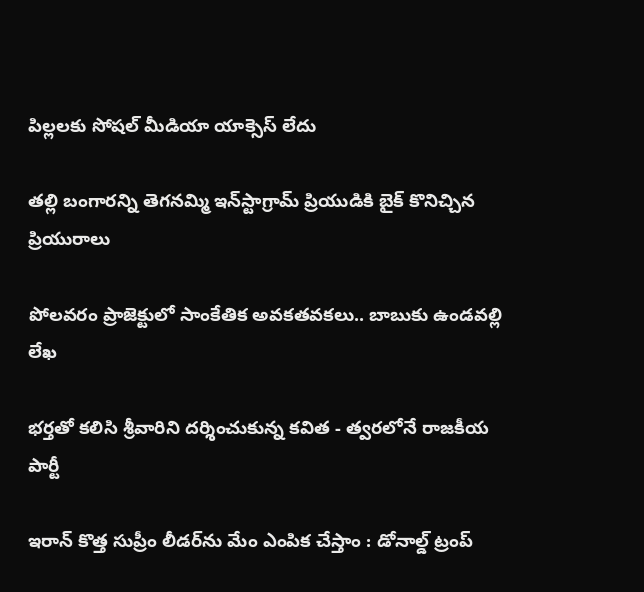పిల్లలకు సోషల్ మీడియా యాక్సెస్ లేదు

తల్లి బంగారన్ని తెగనమ్మి ఇన్‌స్టాగ్రామ్ ప్రియుడికి బైక్ కొనిచ్చిన ప్రియురాలు

పోలవరం ప్రాజెక్టులో సాంకేతిక అవకతవకలు.. బాబుకు ఉండవల్లి లేఖ

భర్తతో కలిసి శ్రీవారిని దర్శించుకున్న కవిత - త్వరలోనే రాజకీయ పార్టీ

ఇరాన్ కొత్త సుప్రీం లీడర్‌ను మేం ఎంపిక చేస్తాం : డోనాల్డ్ ట్రంప్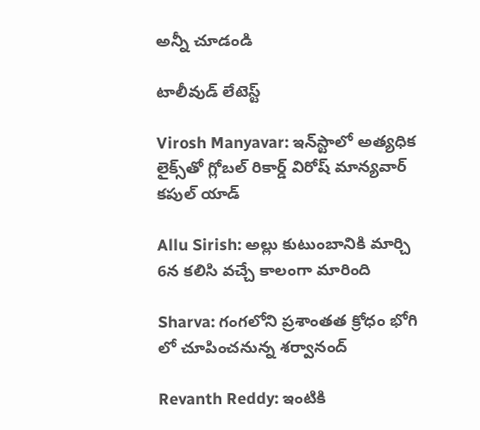అన్నీ చూడండి

టాలీవుడ్ లేటెస్ట్

Virosh Manyavar: ఇన్‌స్టాలో అత్యధిక లైక్స్‌తో గ్లోబల్ రికార్డ్ విరోష్ మాన్యవార్ కపుల్ యాడ్

Allu Sirish: అల్లు కుటుంబానికి మార్చి 6న కలిసి వచ్చే కాలంగా మారింది

Sharva: గంగలోని ప్రశాంతత క్రోధం భోగి లో చూపించనున్న శర్వానంద్

Revanth Reddy: ఇంటికి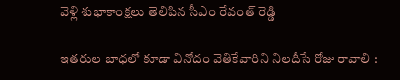వెళ్లి శుభాకాంక్షలు తెలిపిన సీఎం రేవంత్ రెడ్డి

ఇతరుల బాధలో కూడా వినోదం వెతికేవారిని నిలదీసే రోజు రావాలి :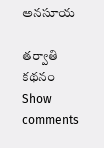అనసూయ

తర్వాతి కథనం
Show comments